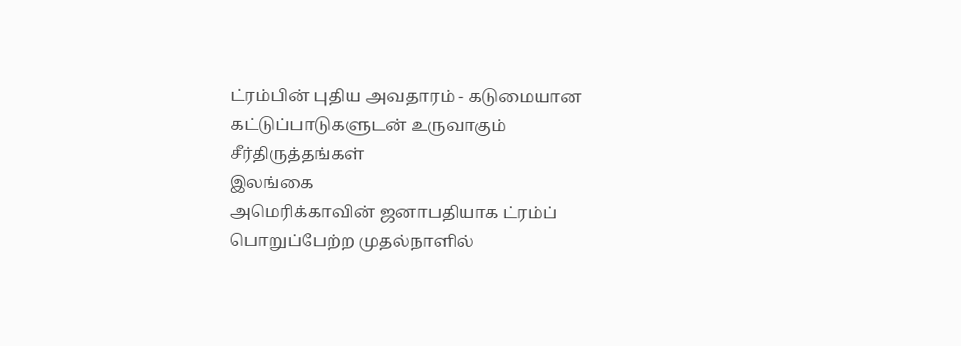ட்ரம்பின் புதிய அவதாரம் - கடுமையான கட்டுப்பாடுகளுடன் உருவாகும் சீர்திருத்தங்கள்
இலங்கை
அமெரிக்காவின் ஜனாபதியாக ட்ரம்ப் பொறுப்பேற்ற முதல்நாளில்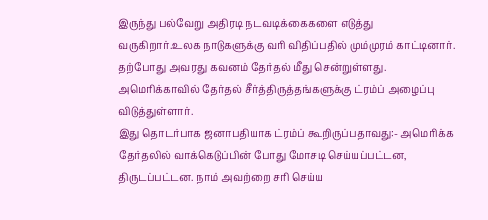இருந்து பல்வேறு அதிரடி நடவடிக்கைகளை எடுத்து வருகிறார்.உலக நாடுகளுக்கு வரி விதிப்பதில் மும்முரம் காட்டினார்.
தற்போது அவரது கவனம் தேர்தல் மீது சென்றுள்ளது. அமெரிக்காவில் தேர்தல் சீர்த்திருத்தங்களுக்கு ட்ரம்ப் அழைப்பு விடுத்துள்ளார்.
இது தொடர்பாக ஜனாபதியாக ட்ரம்ப் கூறிருப்பதாவது:- அமெரிக்க தேர்தலில் வாக்கெடுப்பின் போது மோசடி செய்யப்பட்டன, திருடப்பட்டன. நாம் அவற்றை சரி செய்ய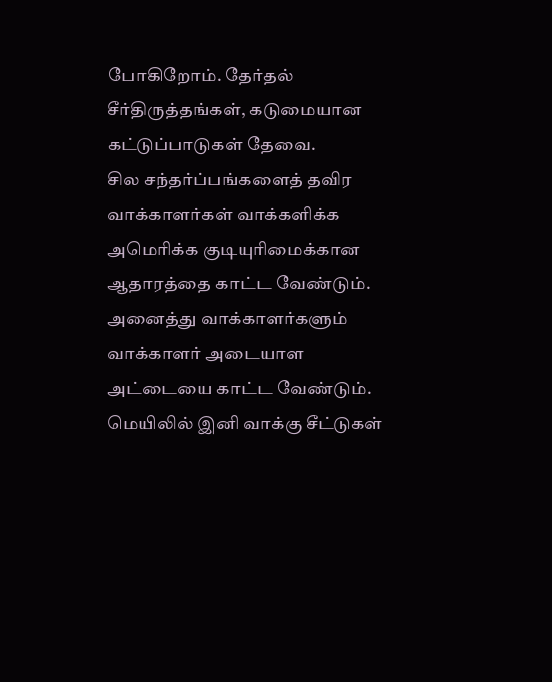போகிறோம். தேர்தல் சீர்திருத்தங்கள், கடுமையான கட்டுப்பாடுகள் தேவை.
சில சந்தர்ப்பங்களைத் தவிர வாக்காளர்கள் வாக்களிக்க அமெரிக்க குடியுரிமைக்கான ஆதாரத்தை காட்ட வேண்டும். அனைத்து வாக்காளர்களும் வாக்காளர் அடையாள அட்டையை காட்ட வேண்டும்.
மெயிலில் இனி வாக்கு சீட்டுகள்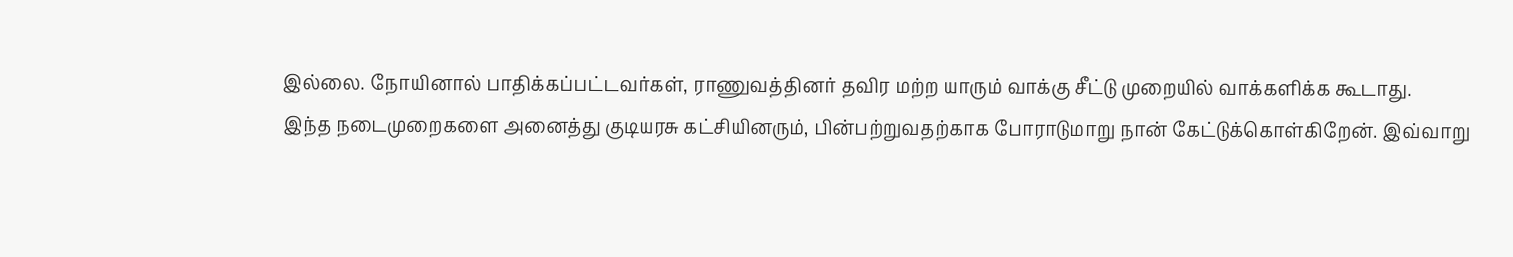இல்லை. நோயினால் பாதிக்கப்பட்டவர்கள், ராணுவத்தினர் தவிர மற்ற யாரும் வாக்கு சீட்டு முறையில் வாக்களிக்க கூடாது.
இந்த நடைமுறைகளை அனைத்து குடியரசு கட்சியினரும், பின்பற்றுவதற்காக போராடுமாறு நான் கேட்டுக்கொள்கிறேன். இவ்வாறு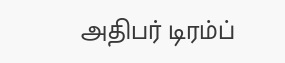அதிபர் டிரம்ப்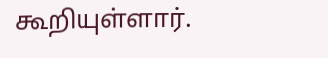கூறியுள்ளார்.